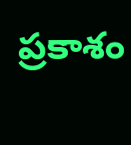ప్రకాశం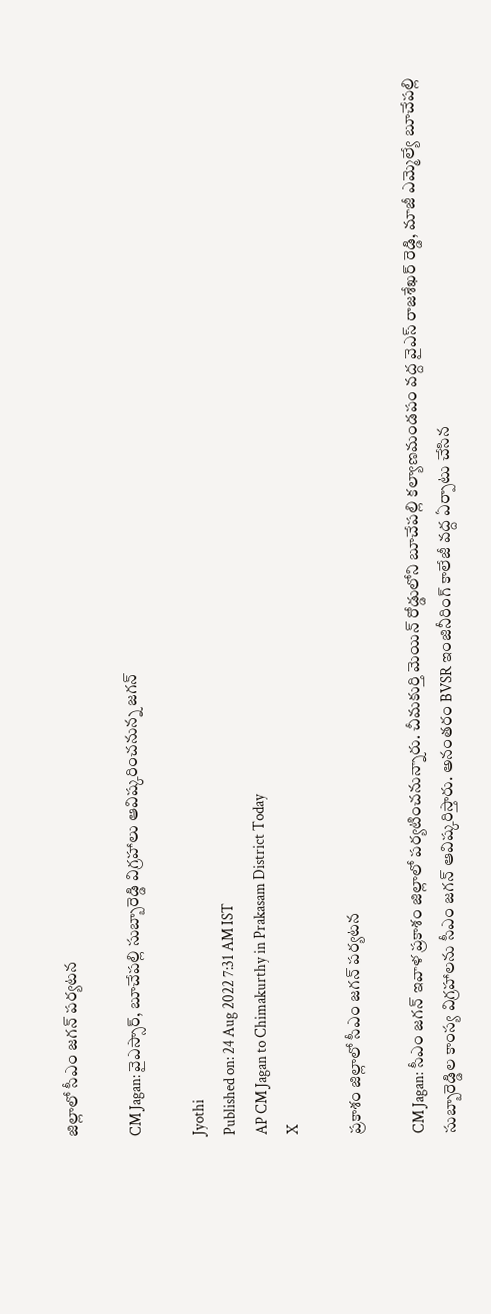జిల్లాలో సీఎం జగన్‌ పర్యటన

CM Jagan: వైఎస్సార్, బూచేపల్లి సుబ్బారెడ్డి విగ్రహాలు ఆవిష్కరించనున్న జగన్

Jyothi
Published on: 24 Aug 2022 7:31 AM IST
AP CM Jagan to Chimakurthy in Prakasam District Today
X

ప్రకాశం జిల్లాలో సీఎం జగన్‌ పర్యటన

CM Jagan: సీఎం జగన్ ఇవాళ ప్రకాశం జిల్లాలో పర్యటించనున్నారు. చీమకుర్తి మెయిన్ రోడ్డులోని బూచేపల్లి కల్యాణమండపం వద్ద వైఎస్ రాజశేఖర్ రెడ్డి, మాజీ ఎమ్మెల్యే బూచేపల్లి సుబ్బారెడ్డిల కాంస్య విగ్రహాలను సీఎం జగన్ ఆవిష్కరిస్తారు. అనంతరం BVSR ఇంజినీరింగ్ కాలేజీ వద్ద ఏర్పాటు చేసిన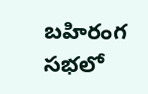బహిరంగ సభలో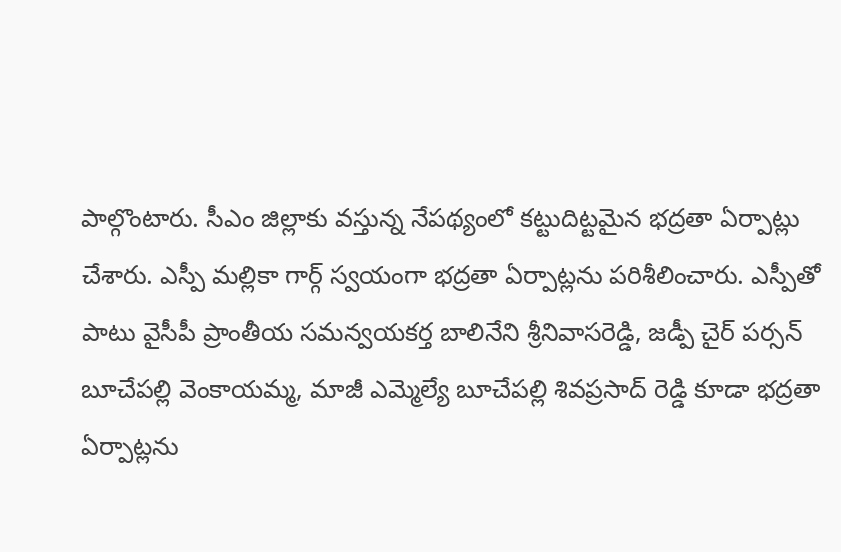పాల్గొంటారు. సీఎం జిల్లాకు వస్తున్న నేపథ్యంలో కట్టుదిట్టమైన భద్రతా ఏర్పాట్లు చేశారు. ఎస్పీ మల్లికా గార్గ్ స్వయంగా భద్రతా ఏర్పాట్లను పరిశీలించారు. ఎస్పీతో పాటు వైసీపీ ప్రాంతీయ సమన్వయకర్త బాలినేని శ్రీనివాసరెడ్డి, జడ్పీ చైర్ పర్సన్ బూచేపల్లి వెంకాయమ్మ, మాజీ ఎమ్మెల్యే బూచేపల్లి శివప్రసాద్ రెడ్డి కూడా భద్రతా ఏర్పాట్లను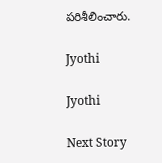పరిశీలించారు.

Jyothi

Jyothi

Next Story